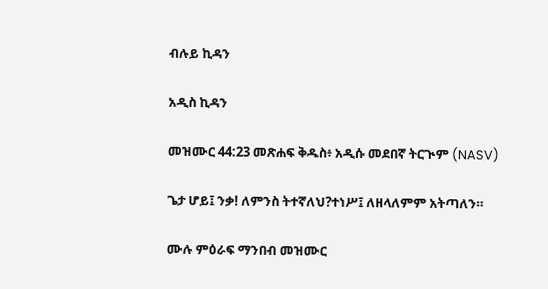ብሉይ ኪዳን

አዲስ ኪዳን

መዝሙር 44:23 መጽሐፍ ቅዱስ፥ አዲሱ መደበኛ ትርጒም (NASV)

ጌታ ሆይ፤ ንቃ! ለምንስ ትተኛለህ?ተነሥ፤ ለዘላለምም አትጣለን።

ሙሉ ምዕራፍ ማንበብ መዝሙር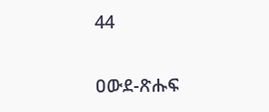44

ዐውደ-ጽሑፍ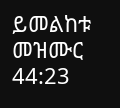ይመልከቱ መዝሙር 44:23